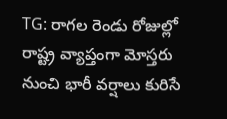TG: రాగల రెండు రోజుల్లో రాష్ట్ర వ్యాప్తంగా మోస్తరు నుంచి భారీ వర్షాలు కురిసే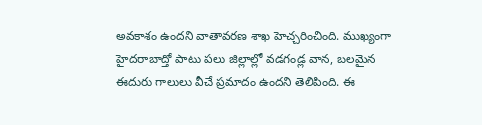అవకాశం ఉందని వాతావరణ శాఖ హెచ్చరించింది. ముఖ్యంగా హైదరాబాద్తో పాటు పలు జిల్లాల్లో వడగండ్ల వాన, బలమైన ఈదురు గాలులు వీచే ప్రమాదం ఉందని తెలిపింది. ఈ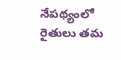నేపథ్యంలో రైతులు తమ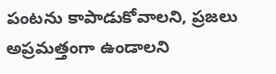పంటను కాపాడుకోవాలని, ప్రజలు అప్రమత్తంగా ఉండాలని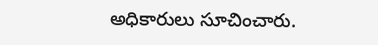అధికారులు సూచించారు.